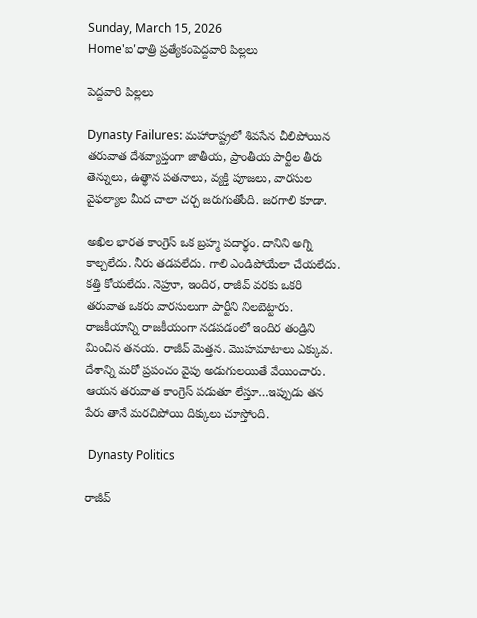Sunday, March 15, 2026
Home'ఐ'ధాత్రి ప్రత్యేకంపెద్దవారి పిల్లలు

పెద్దవారి పిల్లలు

Dynasty Failures: మహారాష్ట్రలో శివసేన చీలిపోయిన తరువాత దేశవ్యాప్తంగా జాతీయ, ప్రాంతీయ పార్టీల తీరు తెన్నులు, ఉత్థాన పతనాలు, వ్యక్తి పూజలు, వారసుల వైఫల్యాల మీద చాలా చర్చ జరుగుతోంది. జరగాలి కూడా.

అఖిల భారత కాంగ్రెస్ ఒక బ్రహ్మ పదార్థం. దానిని అగ్ని కాల్చలేదు. నీరు తడపలేదు. గాలి ఎండిపోయేలా చేయలేదు. కత్తి కోయలేదు. నెహ్రూ, ఇందిర, రాజీవ్ వరకు ఒకరి తరువాత ఒకరు వారసులుగా పార్టీని నిలబెట్టారు. రాజకీయాన్ని రాజకీయంగా నడపడంలో ఇందిర తండ్రిని మించిన తనయ. రాజీవ్ మెత్తన. మొహమాటాలు ఎక్కువ. దేశాన్ని మరో ప్రపంచం వైపు అడుగులయితే వేయించారు. ఆయన తరువాత కాంగ్రెస్ పడుతూ లేస్తూ…ఇప్పుడు తన పేరు తానే మరచిపోయి దిక్కులు చూస్తోంది.

 Dynasty Politics

రాజీవ్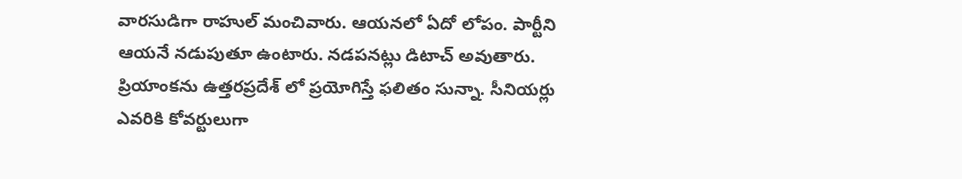వారసుడిగా రాహుల్ మంచివారు. ఆయనలో ఏదో లోపం. పార్టీని ఆయనే నడుపుతూ ఉంటారు. నడపనట్లు డిటాచ్ అవుతారు. ప్రియాంకను ఉత్తరప్రదేశ్ లో ప్రయోగిస్తే ఫలితం సున్నా. సీనియర్లు ఎవరికి కోవర్టులుగా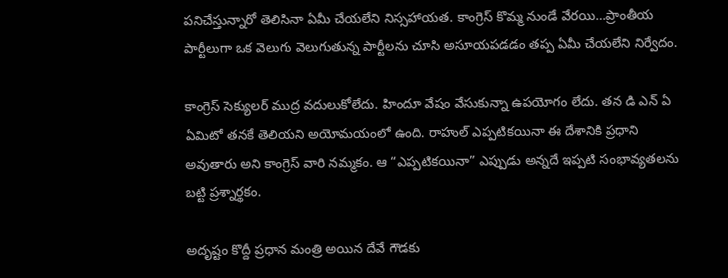పనిచేస్తున్నారో తెలిసినా ఏమీ చేయలేని నిస్సహాయత. కాంగ్రెస్ కొమ్మ నుండే వేరయి…ప్రాంతీయ పార్టీలుగా ఒక వెలుగు వెలుగుతున్న పార్టీలను చూసి అసూయపడడం తప్ప ఏమీ చేయలేని నిర్వేదం.

కాంగ్రెస్ సెక్యులర్ ముద్ర వదులుకోలేదు. హిందూ వేషం వేసుకున్నా ఉపయోగం లేదు. తన డి ఎన్ ఏ ఏమిటో తనకే తెలియని అయోమయంలో ఉంది. రాహుల్ ఎప్పటికయినా ఈ దేశానికి ప్రధాని అవుతారు అని కాంగ్రెస్ వారి నమ్మకం. ఆ “ఎప్పటికయినా” ఎప్పుడు అన్నదే ఇప్పటి సంభావ్యతలను బట్టి ప్రశ్నార్థకం.

అదృష్టం కొద్దీ ప్రధాన మంత్రి అయిన దేవే గౌడకు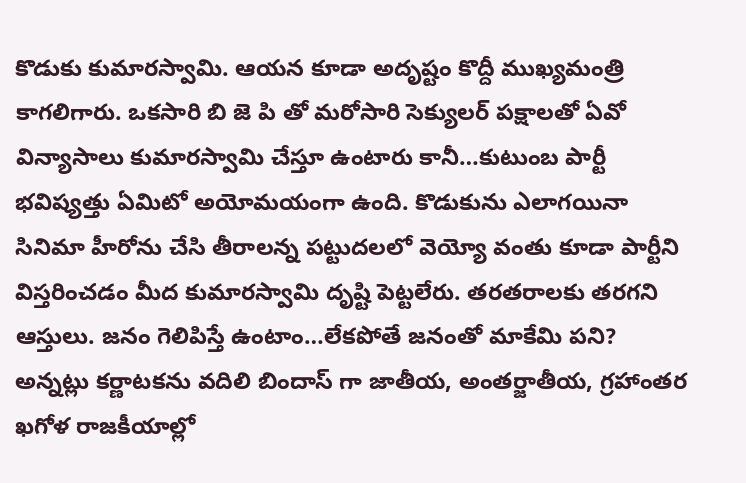కొడుకు కుమారస్వామి. ఆయన కూడా అదృష్టం కొద్దీ ముఖ్యమంత్రి కాగలిగారు. ఒకసారి బి జె పి తో మరోసారి సెక్యులర్ పక్షాలతో ఏవో విన్యాసాలు కుమారస్వామి చేస్తూ ఉంటారు కానీ…కుటుంబ పార్టీ భవిష్యత్తు ఏమిటో అయోమయంగా ఉంది. కొడుకును ఎలాగయినా సినిమా హీరోను చేసి తీరాలన్న పట్టుదలలో వెయ్యో వంతు కూడా పార్టీని విస్తరించడం మీద కుమారస్వామి దృష్టి పెట్టలేరు. తరతరాలకు తరగని ఆస్తులు. జనం గెలిపిస్తే ఉంటాం…లేకపోతే జనంతో మాకేమి పని? అన్నట్లు కర్ణాటకను వదిలి బిందాస్ గా జాతీయ, అంతర్జాతీయ, గ్రహాంతర ఖగోళ రాజకీయాల్లో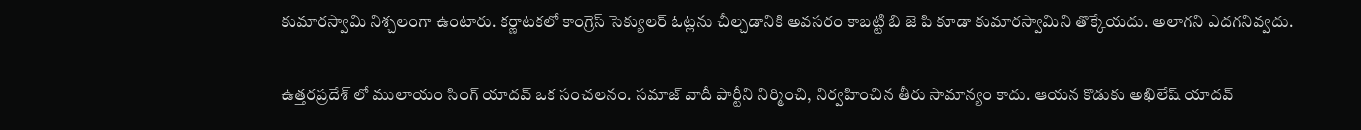కుమారస్వామి నిశ్చలంగా ఉంటారు. కర్ణాటకలో కాంగ్రెస్ సెక్యులర్ ఓట్లను చీల్చడానికి అవసరం కాబట్టి బి జె పి కూడా కుమారస్వామిని తొక్కేయదు. అలాగని ఎదగనివ్వదు.

ఉత్తరప్రదేశ్ లో ములాయం సింగ్ యాదవ్ ఒక సంచలనం. సమాజ్ వాదీ పార్టీని నిర్మించి, నిర్వహించిన తీరు సామాన్యం కాదు. ఆయన కొడుకు అఖిలేష్ యాదవ్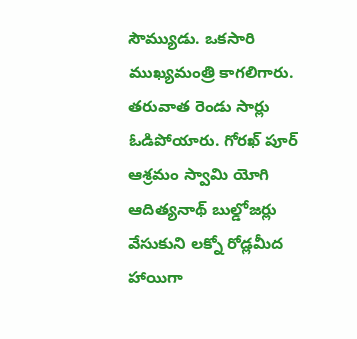సౌమ్యుడు. ఒకసారి ముఖ్యమంత్రి కాగలిగారు. తరువాత రెండు సార్లు ఓడిపోయారు. గోరఖ్ పూర్ ఆశ్రమం స్వామి యోగి ఆదిత్యనాథ్ బుల్డోజర్లు వేసుకుని లక్నో రోడ్లమీద హాయిగా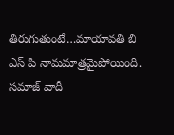తిరుగుతుంటే…మాయావతి బి ఎస్ పి నామమాత్రమైపోయింది. సమాజ్ వాదీ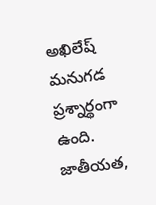అఖిలేష్ మనుగడ ప్రశ్నార్థంగా ఉంది. జాతీయత,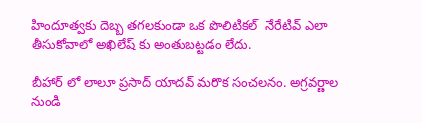హిందూత్వకు దెబ్బ తగలకుండా ఒక పొలిటికల్  నేరేటివ్ ఎలా తీసుకోవాలో అఖిలేష్ కు అంతుబట్టడం లేదు.

బీహార్ లో లాలూ ప్రసాద్ యాదవ్ మరొక సంచలనం. అగ్రవర్ణాల నుండి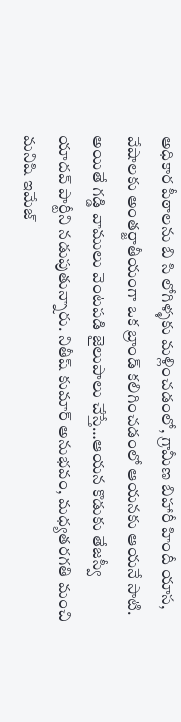అధికార పీఠాలను బి సి లోగిళ్ళకు మళ్లించడంలో, గ్రామీణ బిహారీ హిందీ యాస, వేషాలకు అంతర్జాతీయంగా ఒక బ్రాండ్ కలిగించడంలో ఆయనకు ఆయనే సాటి. అయితే గడ్డి వాములు వెంటపడి జైలుపాలు చేస్తే…ఆయన కొడుకు తేజస్వీ యాదవ్ పార్టీని నడుపుతున్నారు. నితీష్ కుమార్ అనుభవం, మధ్యతరగతి మంచి మనిషి ఇమేజ్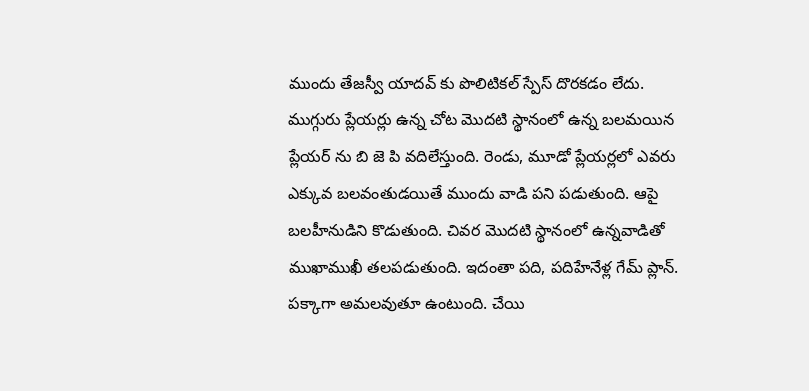ముందు తేజస్వీ యాదవ్ కు పొలిటికల్ స్పేస్ దొరకడం లేదు. ముగ్గురు ప్లేయర్లు ఉన్న చోట మొదటి స్థానంలో ఉన్న బలమయిన ప్లేయర్ ను బి జె పి వదిలేస్తుంది. రెండు, మూడో ప్లేయర్లలో ఎవరు ఎక్కువ బలవంతుడయితే ముందు వాడి పని పడుతుంది. ఆపై బలహీనుడిని కొడుతుంది. చివర మొదటి స్థానంలో ఉన్నవాడితో ముఖాముఖీ తలపడుతుంది. ఇదంతా పది, పదిహేనేళ్ల గేమ్ ప్లాన్. పక్కాగా అమలవుతూ ఉంటుంది. చేయి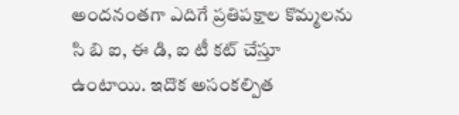అందనంతగా ఎదిగే ప్రతిపక్షాల కొమ్మలను సి బి ఐ, ఈ డి, ఐ టీ కట్ చేస్తూ ఉంటాయి. ఇదొక అసంకల్పిత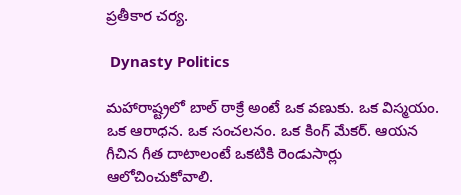ప్రతీకార చర్య.

 Dynasty Politics

మహారాష్ట్రలో బాల్ ఠాక్రే అంటే ఒక వణుకు. ఒక విస్మయం. ఒక ఆరాధన. ఒక సంచలనం. ఒక కింగ్ మేకర్. ఆయన గీచిన గీత దాటాలంటే ఒకటికి రెండుసార్లు ఆలోచించుకోవాలి.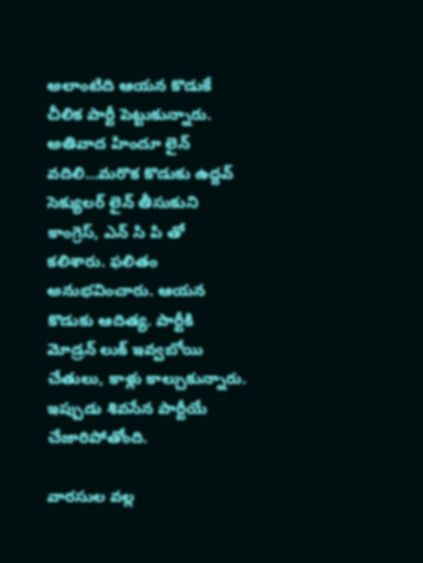అలాంటిది ఆయన కొడుకే చీలిక పార్టీ పెట్టుకున్నారు. అతివాద హిందూ లైన్ వదిలి…మరొక కొడుకు ఉద్దవ్ సెక్యులర్ లైన్ తీసుకుని కాంగ్రెస్, ఎన్ సి పి తో కలిశారు. ఫలితం అనుభవించారు. ఆయన కొడుకు ఆదిత్య. పార్టీకి మోడ్రన్ లుక్ ఇవ్వబోయి చేతులు, కాళ్లు కాల్చుకున్నారు. ఇప్పుడు శివసేన పార్టీయే చేజారిపోతోంది.

వారసుల వల్ల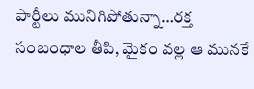పార్టీలు మునిగిపోతున్నా…రక్త సంబంధాల తీపి, మైకం వల్ల ఆ మునకే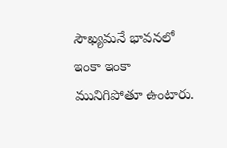సౌఖ్యమనే భావనలో ఇంకా ఇంకా మునిగిపోతూ ఉంటారు.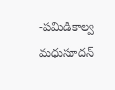-పమిడికాల్వ మధుసూదన్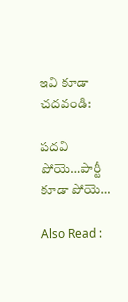ఇవి కూడా చదవండి:

పదవి పోయె…పార్టీ కూడా పోయె…

Also Read :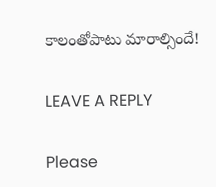కాలంతోపాటు మారాల్సిందే!

LEAVE A REPLY

Please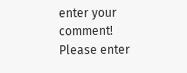enter your comment!
Please enter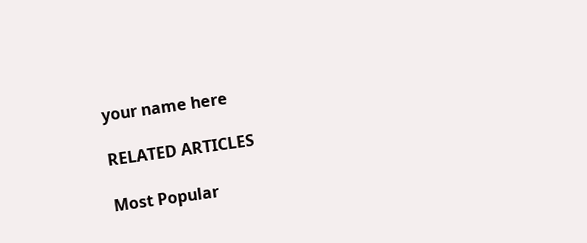your name here

RELATED ARTICLES

Most Popular